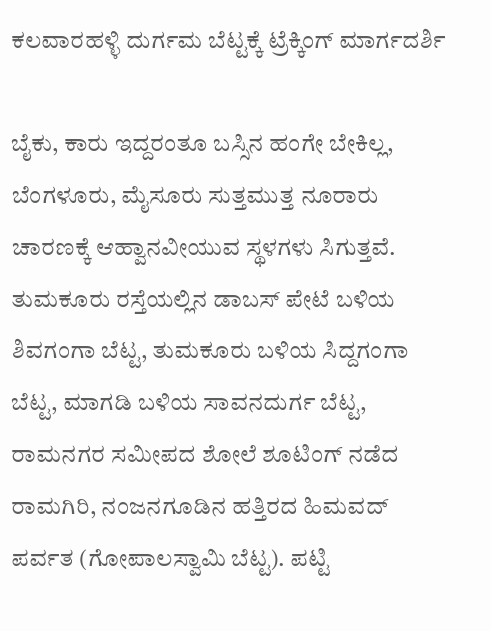ಕಲವಾರಹಳ್ಳಿ ದುರ್ಗಮ ಬೆಟ್ಟಕ್ಕೆ ಟ್ರೆಕ್ಕಿಂಗ್ ಮಾರ್ಗದರ್ಶಿ

ಬೈಕು, ಕಾರು ಇದ್ದರಂತೂ ಬಸ್ಸಿನ ಹಂಗೇ ಬೇಕಿಲ್ಲ, ಬೆಂಗಳೂರು, ಮೈಸೂರು ಸುತ್ತಮುತ್ತ ನೂರಾರು ಚಾರಣಕ್ಕೆ ಆಹ್ವಾನವೀಯುವ ಸ್ಥಳಗಳು ಸಿಗುತ್ತವೆ. ತುಮಕೂರು ರಸ್ತೆಯಲ್ಲಿನ ಡಾಬಸ್ ಪೇಟೆ ಬಳಿಯ ಶಿವಗಂಗಾ ಬೆಟ್ಟ, ತುಮಕೂರು ಬಳಿಯ ಸಿದ್ದಗಂಗಾ ಬೆಟ್ಟ, ಮಾಗಡಿ ಬಳಿಯ ಸಾವನದುರ್ಗ ಬೆಟ್ಟ, ರಾಮನಗರ ಸಮೀಪದ ಶೋಲೆ ಶೂಟಿಂಗ್ ನಡೆದ ರಾಮಗಿರಿ, ನಂಜನಗೂಡಿನ ಹತ್ತಿರದ ಹಿಮವದ್ ಪರ್ವತ (ಗೋಪಾಲಸ್ವಾಮಿ ಬೆಟ್ಟ). ಪಟ್ಟಿ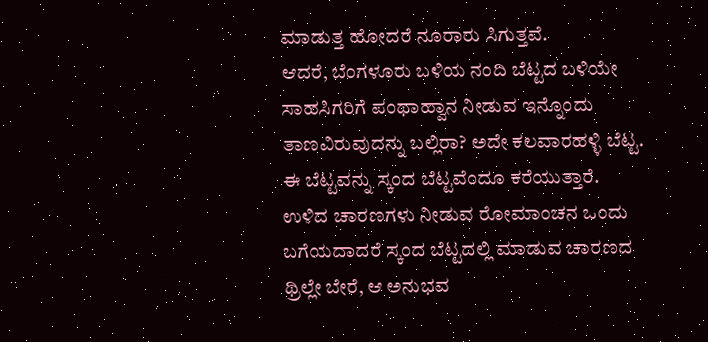ಮಾಡುತ್ತ ಹೋದರೆ ನೂರಾರು ಸಿಗುತ್ತವೆ.
ಆದರೆ, ಬೆಂಗಳೂರು ಬಳಿಯ ನಂದಿ ಬೆಟ್ಟದ ಬಳಿಯೇ ಸಾಹಸಿಗರಿಗೆ ಪಂಥಾಹ್ವಾನ ನೀಡುವ ಇನ್ನೊಂದು ತಾಣವಿರುವುದನ್ನು ಬಲ್ಲಿರಾ? ಅದೇ ಕಲವಾರಹಳ್ಳಿ ಬೆಟ್ಟ. ಈ ಬೆಟ್ಟವನ್ನು ಸ್ಕಂದ ಬೆಟ್ಟವೆಂದೂ ಕರೆಯುತ್ತಾರೆ. ಉಳಿದ ಚಾರಣಗಳು ನೀಡುವ ರೋಮಾಂಚನ ಒಂದು ಬಗೆಯದಾದರೆ ಸ್ಕಂದ ಬೆಟ್ಟದಲ್ಲಿ ಮಾಡುವ ಚಾರಣದ ಥ್ರಿಲ್ಲೇ ಬೇರೆ, ಆ ಅನುಭವ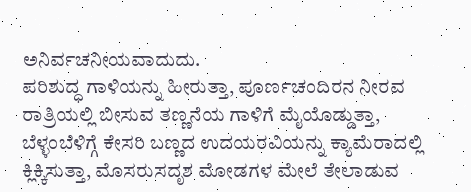ಅನಿರ್ವಚನೀಯವಾದುದು.
ಪರಿಶುದ್ಧ ಗಾಳಿಯನ್ನು ಹೀರುತ್ತಾ, ಪೂರ್ಣಚಂದಿರನ ನೀರವ ರಾತ್ರಿಯಲ್ಲಿ ಬೀಸುವ ತಣ್ಣನೆಯ ಗಾಳಿಗೆ ಮೈಯೊಡ್ಡುತ್ತಾ, ಬೆಳ್ಳಂಬೆಳಿಗ್ಗೆ ಕೇಸರಿ ಬಣ್ಣದ ಉದಯರವಿಯನ್ನು ಕ್ಯಾಮೆರಾದಲ್ಲಿ ಕ್ಲಿಕ್ಕಿಸುತ್ತಾ, ಮೊಸರುಸದೃಶ ಮೋಡಗಳ ಮೇಲೆ ತೇಲಾಡುವ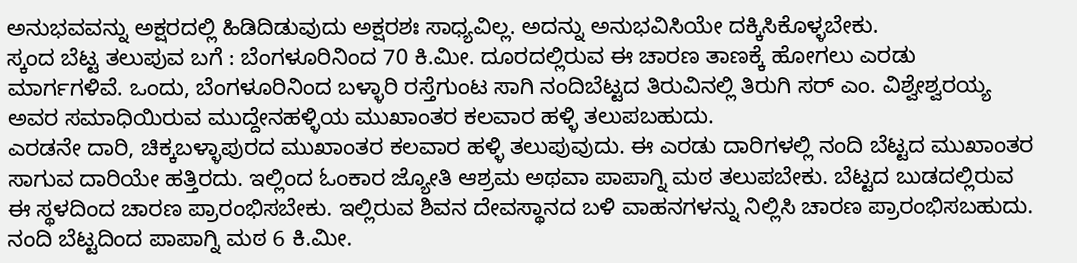ಅನುಭವವನ್ನು ಅಕ್ಷರದಲ್ಲಿ ಹಿಡಿದಿಡುವುದು ಅಕ್ಷರಶಃ ಸಾಧ್ಯವಿಲ್ಲ. ಅದನ್ನು ಅನುಭವಿಸಿಯೇ ದಕ್ಕಿಸಿಕೊಳ್ಳಬೇಕು.
ಸ್ಕಂದ ಬೆಟ್ಟ ತಲುಪುವ ಬಗೆ : ಬೆಂಗಳೂರಿನಿಂದ 70 ಕಿ.ಮೀ. ದೂರದಲ್ಲಿರುವ ಈ ಚಾರಣ ತಾಣಕ್ಕೆ ಹೋಗಲು ಎರಡು ಮಾರ್ಗಗಳಿವೆ. ಒಂದು, ಬೆಂಗಳೂರಿನಿಂದ ಬಳ್ಳಾರಿ ರಸ್ತೆಗುಂಟ ಸಾಗಿ ನಂದಿಬೆಟ್ಟದ ತಿರುವಿನಲ್ಲಿ ತಿರುಗಿ ಸರ್ ಎಂ. ವಿಶ್ವೇಶ್ವರಯ್ಯ ಅವರ ಸಮಾಧಿಯಿರುವ ಮುದ್ದೇನಹಳ್ಳಿಯ ಮುಖಾಂತರ ಕಲವಾರ ಹಳ್ಳಿ ತಲುಪಬಹುದು.
ಎರಡನೇ ದಾರಿ, ಚಿಕ್ಕಬಳ್ಳಾಪುರದ ಮುಖಾಂತರ ಕಲವಾರ ಹಳ್ಳಿ ತಲುಪುವುದು. ಈ ಎರಡು ದಾರಿಗಳಲ್ಲಿ ನಂದಿ ಬೆಟ್ಟದ ಮುಖಾಂತರ ಸಾಗುವ ದಾರಿಯೇ ಹತ್ತಿರದು. ಇಲ್ಲಿಂದ ಓಂಕಾರ ಜ್ಯೋತಿ ಆಶ್ರಮ ಅಥವಾ ಪಾಪಾಗ್ನಿ ಮಠ ತಲುಪಬೇಕು. ಬೆಟ್ಟದ ಬುಡದಲ್ಲಿರುವ ಈ ಸ್ಥಳದಿಂದ ಚಾರಣ ಪ್ರಾರಂಭಿಸಬೇಕು. ಇಲ್ಲಿರುವ ಶಿವನ ದೇವಸ್ಥಾನದ ಬಳಿ ವಾಹನಗಳನ್ನು ನಿಲ್ಲಿಸಿ ಚಾರಣ ಪ್ರಾರಂಭಿಸಬಹುದು. ನಂದಿ ಬೆಟ್ಟದಿಂದ ಪಾಪಾಗ್ನಿ ಮಠ 6 ಕಿ.ಮೀ.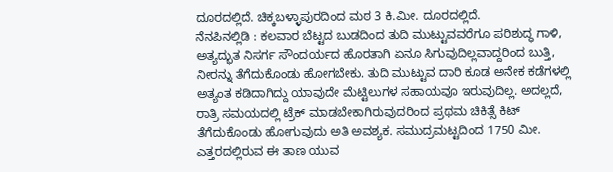ದೂರದಲ್ಲಿದೆ. ಚಿಕ್ಕಬಳ್ಳಾಪುರದಿಂದ ಮಠ 3 ಕಿ.ಮೀ. ದೂರದಲ್ಲಿದೆ.
ನೆನಪಿನಲ್ಲಿಡಿ : ಕಲವಾರ ಬೆಟ್ಟದ ಬುಡದಿಂದ ತುದಿ ಮುಟ್ಟುವವರೆಗೂ ಪರಿಶುದ್ಧ ಗಾಳಿ, ಅತ್ಯದ್ಭುತ ನಿಸರ್ಗ ಸೌಂದರ್ಯದ ಹೊರತಾಗಿ ಏನೂ ಸಿಗುವುದಿಲ್ಲವಾದ್ದರಿಂದ ಬುತ್ತಿ, ನೀರನ್ನು ತೆಗೆದುಕೊಂಡು ಹೋಗಬೇಕು. ತುದಿ ಮುಟ್ಟುವ ದಾರಿ ಕೂಡ ಅನೇಕ ಕಡೆಗಳಲ್ಲಿ ಅತ್ಯಂತ ಕಡಿದಾಗಿದ್ದು ಯಾವುದೇ ಮೆಟ್ಟಿಲುಗಳ ಸಹಾಯವೂ ಇರುವುದಿಲ್ಲ. ಅದಲ್ಲದೆ, ರಾತ್ರಿ ಸಮಯದಲ್ಲಿ ಟ್ರೆಕ್ ಮಾಡಬೇಕಾಗಿರುವುದರಿಂದ ಪ್ರಥಮ ಚಿಕಿತ್ಸೆ ಕಿಟ್ ತೆಗೆದುಕೊಂಡು ಹೋಗುವುದು ಅತಿ ಅವಶ್ಯಕ. ಸಮುದ್ರಮಟ್ಟದಿಂದ 1750 ಮೀ. ಎತ್ತರದಲ್ಲಿರುವ ಈ ತಾಣ ಯುವ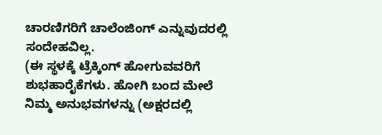ಚಾರಣಿಗರಿಗೆ ಚಾಲೆಂಜಿಂಗ್ ಎನ್ನುವುದರಲ್ಲಿ ಸಂದೇಹವಿಲ್ಲ.
(ಈ ಸ್ಥಳಕ್ಕೆ ಟ್ರೆಕ್ಕಿಂಗ್ ಹೋಗುವವರಿಗೆ ಶುಭಹಾರೈಕೆಗಳು. ಹೋಗಿ ಬಂದ ಮೇಲೆ ನಿಮ್ಮ ಅನುಭವಗಳನ್ನು (ಅಕ್ಷರದಲ್ಲಿ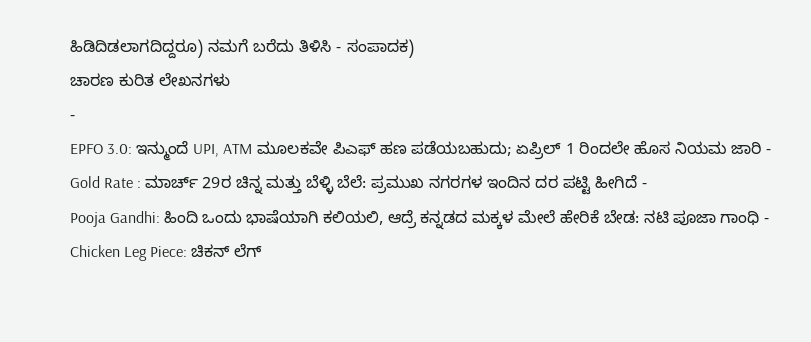ಹಿಡಿದಿಡಲಾಗದಿದ್ದರೂ) ನಮಗೆ ಬರೆದು ತಿಳಿಸಿ - ಸಂಪಾದಕ)
ಚಾರಣ ಕುರಿತ ಲೇಖನಗಳು
-
EPFO 3.0: ಇನ್ಮುಂದೆ UPI, ATM ಮೂಲಕವೇ ಪಿಎಫ್ ಹಣ ಪಡೆಯಬಹುದು; ಏಪ್ರಿಲ್ 1 ರಿಂದಲೇ ಹೊಸ ನಿಯಮ ಜಾರಿ -
Gold Rate : ಮಾರ್ಚ್ 29ರ ಚಿನ್ನ ಮತ್ತು ಬೆಳ್ಳಿ ಬೆಲೆ: ಪ್ರಮುಖ ನಗರಗಳ ಇಂದಿನ ದರ ಪಟ್ಟಿ ಹೀಗಿದೆ -
Pooja Gandhi: ಹಿಂದಿ ಒಂದು ಭಾಷೆಯಾಗಿ ಕಲಿಯಲಿ, ಆದ್ರೆ ಕನ್ನಡದ ಮಕ್ಕಳ ಮೇಲೆ ಹೇರಿಕೆ ಬೇಡ: ನಟಿ ಪೂಜಾ ಗಾಂಧಿ -
Chicken Leg Piece: ಚಿಕನ್ ಲೆಗ್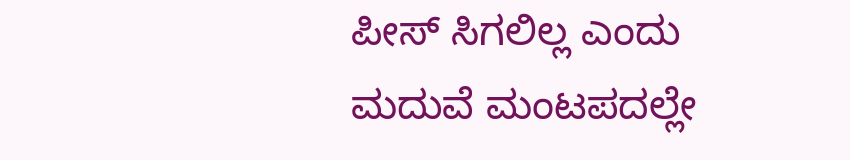ಪೀಸ್ ಸಿಗಲಿಲ್ಲ ಎಂದು ಮದುವೆ ಮಂಟಪದಲ್ಲೇ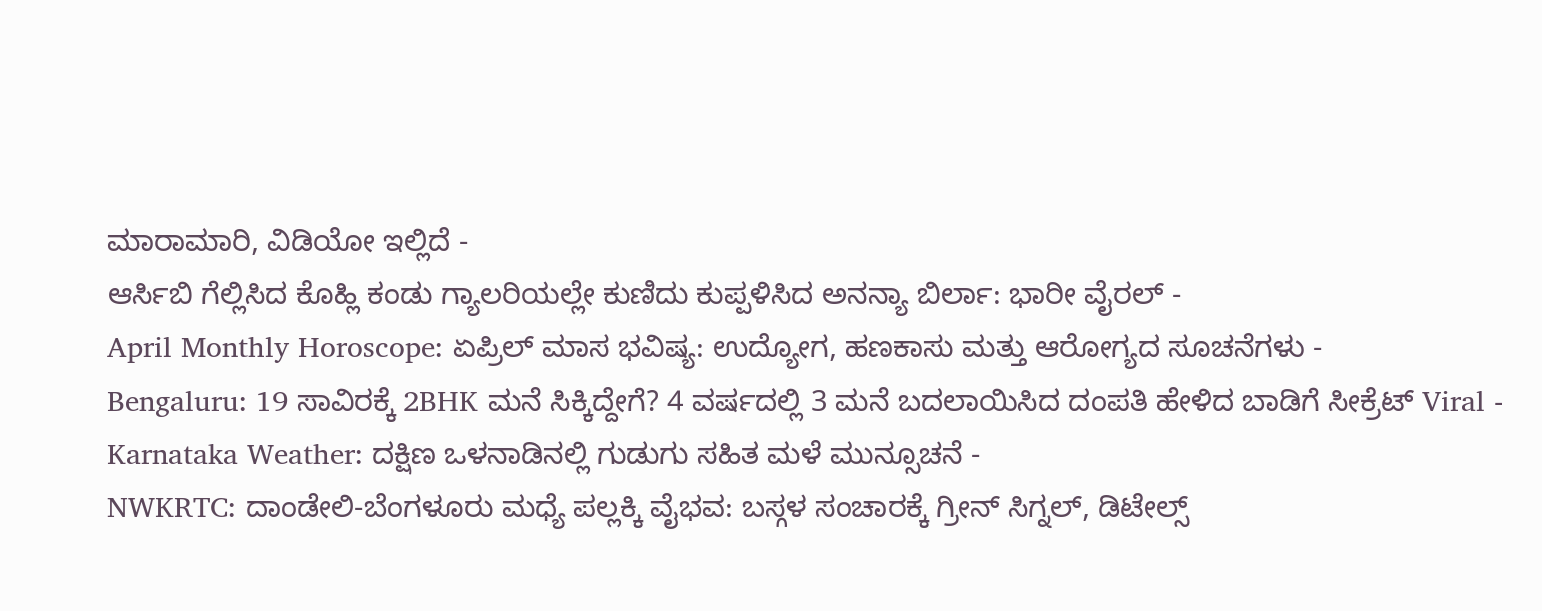ಮಾರಾಮಾರಿ, ವಿಡಿಯೋ ಇಲ್ಲಿದೆ -
ಆರ್ಸಿಬಿ ಗೆಲ್ಲಿಸಿದ ಕೊಹ್ಲಿ ಕಂಡು ಗ್ಯಾಲರಿಯಲ್ಲೇ ಕುಣಿದು ಕುಪ್ಪಳಿಸಿದ ಅನನ್ಯಾ ಬಿರ್ಲಾ: ಭಾರೀ ವೈರಲ್ -
April Monthly Horoscope: ಏಪ್ರಿಲ್ ಮಾಸ ಭವಿಷ್ಯ: ಉದ್ಯೋಗ, ಹಣಕಾಸು ಮತ್ತು ಆರೋಗ್ಯದ ಸೂಚನೆಗಳು -
Bengaluru: 19 ಸಾವಿರಕ್ಕೆ 2BHK ಮನೆ ಸಿಕ್ಕಿದ್ದೇಗೆ? 4 ವರ್ಷದಲ್ಲಿ 3 ಮನೆ ಬದಲಾಯಿಸಿದ ದಂಪತಿ ಹೇಳಿದ ಬಾಡಿಗೆ ಸೀಕ್ರೆಟ್ Viral -
Karnataka Weather: ದಕ್ಷಿಣ ಒಳನಾಡಿನಲ್ಲಿ ಗುಡುಗು ಸಹಿತ ಮಳೆ ಮುನ್ಸೂಚನೆ -
NWKRTC: ದಾಂಡೇಲಿ-ಬೆಂಗಳೂರು ಮಧ್ಯೆ ಪಲ್ಲಕ್ಕಿ ವೈಭವ: ಬಸ್ಗಳ ಸಂಚಾರಕ್ಕೆ ಗ್ರೀನ್ ಸಿಗ್ನಲ್, ಡಿಟೇಲ್ಸ್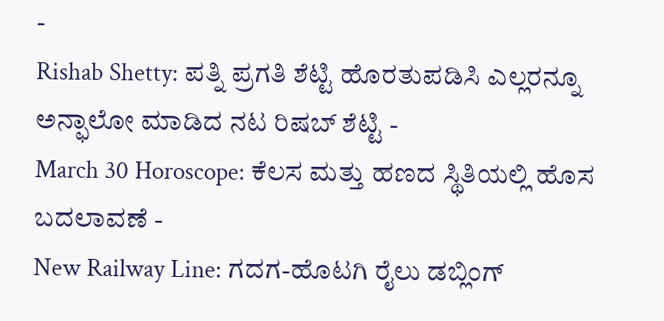-
Rishab Shetty: ಪತ್ನಿ ಪ್ರಗತಿ ಶೆಟ್ಟಿ ಹೊರತುಪಡಿಸಿ ಎಲ್ಲರನ್ನೂ ಅನ್ಫಾಲೋ ಮಾಡಿದ ನಟ ರಿಷಬ್ ಶೆಟ್ಟಿ -
March 30 Horoscope: ಕೆಲಸ ಮತ್ತು ಹಣದ ಸ್ಥಿತಿಯಲ್ಲಿ ಹೊಸ ಬದಲಾವಣೆ -
New Railway Line: ಗದಗ-ಹೊಟಗಿ ರೈಲು ಡಬ್ಲಿಂಗ್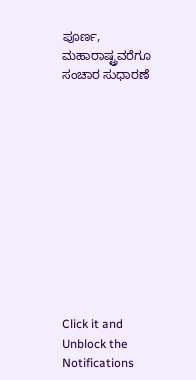ಪೂರ್ಣ, ಮಹಾರಾಷ್ಟ್ರವರೆಗೂ ಸಂಚಾರ ಸುಧಾರಣೆ












Click it and Unblock the Notifications